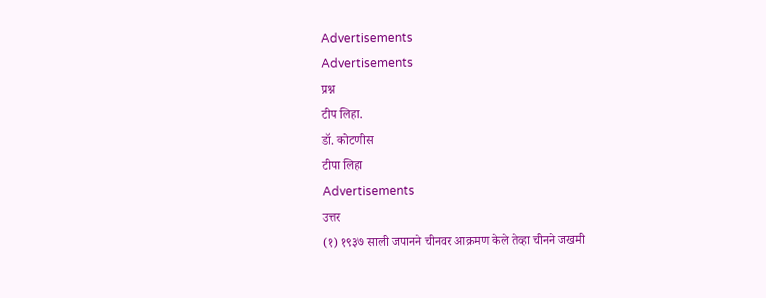Advertisements
Advertisements
प्रश्न
टीप लिहा.
डॉ. कोटणीस
टीपा लिहा
Advertisements
उत्तर
(१) १९३७ साली जपानने चीनवर आक्रमण केले तेव्हा चीनने जखमी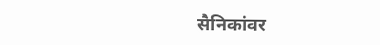सैनिकांवर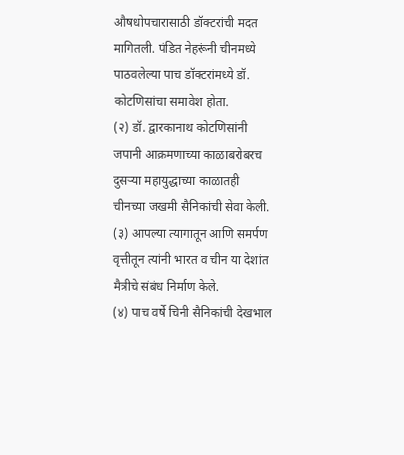औषधोपचारासाठी डॉक्टरांची मदत मागितली. पंडित नेहरूंनी चीनमध्ये पाठवलेल्या पाच डॉक्टरांमध्ये डॉ. कोटणिसांचा समावेश होता.
(२) डॉ. द्वारकानाथ कोटणिसांनी जपानी आक्रमणाच्या काळाबरोबरच दुसऱ्या महायुद्धाच्या काळातही चीनच्या जखमी सैनिकांची सेवा केली.
(३) आपल्या त्यागातून आणि समर्पण वृत्तीतून त्यांनी भारत व चीन या देशांत मैत्रीचे संबंध निर्माण केले.
(४) पाच वर्षे चिनी सैनिकांची देखभाल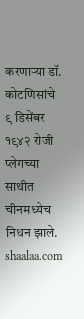करणाऱ्या डॉ. कोटणिसांचे ९ डिसेंबर १९४२ रोजी प्लेगच्या साथीत चीनमध्येच निधन झाले.
shaalaa.com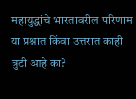महायुद्धांचे भारतावरील परिणाम
या प्रश्नात किंवा उत्तरात काही त्रुटी आहे का?